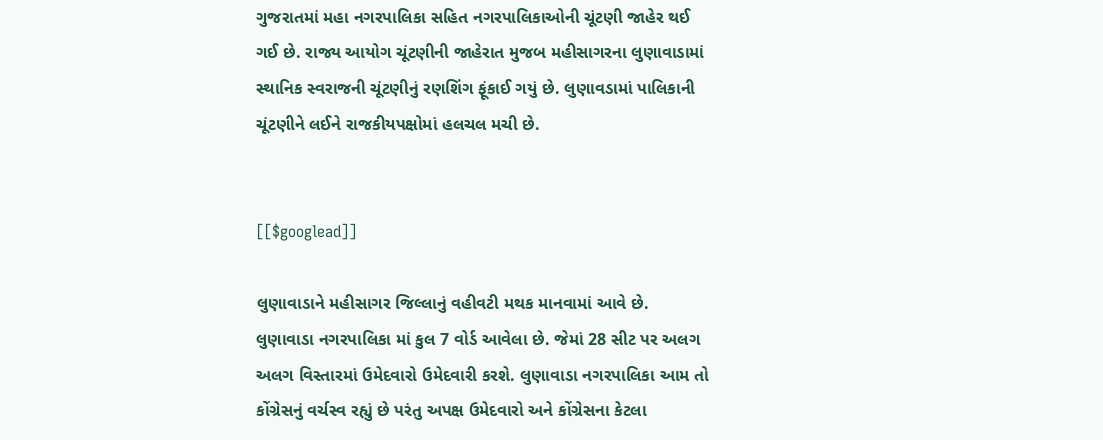ગુજરાતમાં મહા નગરપાલિકા સહિત નગરપાલિકાઓની ચૂંટણી જાહેર થઈ ગઈ છે. રાજ્ય આયોગ ચૂંટણીની જાહેરાત મુજબ મહીસાગરના લુણાવાડામાં સ્થાનિક સ્વરાજની ચૂંટણીનું રણશિંગ ફૂંકાઈ ગયું છે. લુણાવડામાં પાલિકાની ચૂંટણીને લઈને રાજકીયપક્ષોમાં હલચલ મચી છે.


[[$googlead]]

લુણાવાડાને મહીસાગર જિલ્લાનું વહીવટી મથક માનવામાં આવે છે. લુણાવાડા નગરપાલિકા માં કુલ 7 વોર્ડ આવેલા છે. જેમાં 28 સીટ પર અલગ અલગ વિસ્તારમાં ઉમેદવારો ઉમેદવારી કરશે. લુણાવાડા નગરપાલિકા આમ તો કોંગ્રેસનું વર્ચસ્વ રહ્યું છે પરંતુ અપક્ષ ઉમેદવારો અને કોંગ્રેસના કેટલા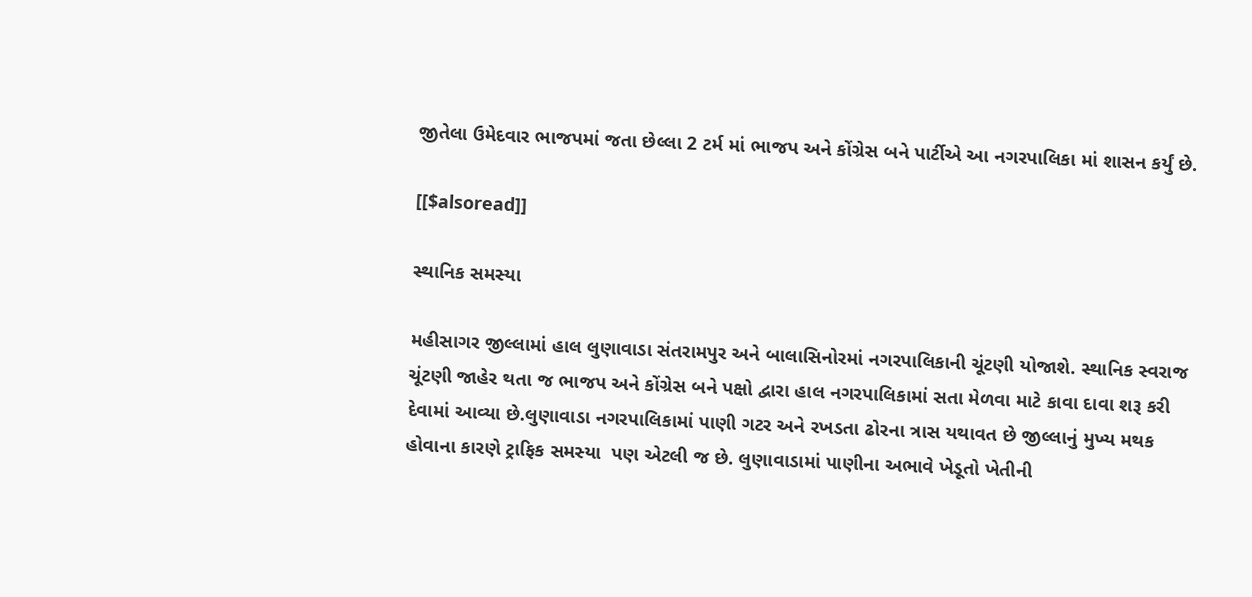જીતેલા ઉમેદવાર ભાજપમાં જતા છેલ્લા 2 ટર્મ માં ભાજપ અને કોંગ્રેસ બને પાર્ટીએ આ નગરપાલિકા માં શાસન કર્યું છે.

[[$alsoread]]

સ્થાનિક સમસ્યા

મહીસાગર જીલ્લામાં હાલ લુણાવાડા સંતરામપુર અને બાલાસિનોરમાં નગરપાલિકાની ચૂંટણી યોજાશે. સ્થાનિક સ્વરાજ ચૂંટણી જાહેર થતા જ ભાજપ અને કોંગ્રેસ બને પક્ષો દ્વારા હાલ નગરપાલિકામાં સતા મેળવા માટે કાવા દાવા શરૂ કરી દેવામાં આવ્યા છે.લુણાવાડા નગરપાલિકામાં પાણી ગટર અને રખડતા ઢોરના ત્રાસ યથાવત છે જીલ્લાનું મુખ્ય મથક હોવાના કારણે ટ્રાફિક સમસ્યા  પણ એટલી જ છે. લુણાવાડામાં પાણીના અભાવે ખેડૂતો ખેતીની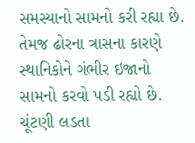સમસ્યાનો સામનો કરી રહ્યા છે. તેમજ ઢોરના ત્રાસના કારણે સ્થાનિકોને ગંભીર ઇજાનો સામનો કરવો પડી રહ્યો છે. ચૂંટણી લડતા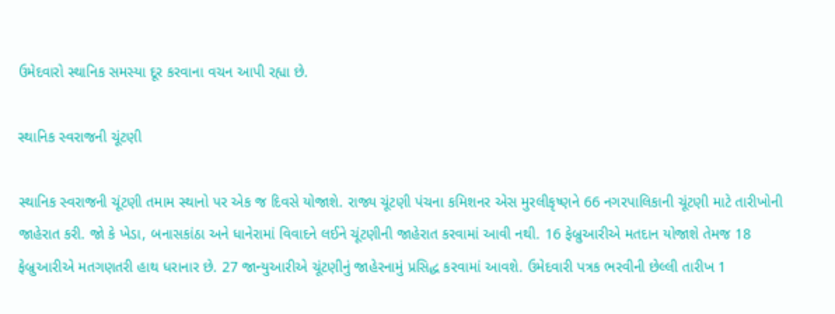ઉમેદવારો સ્થાનિક સમસ્યા દૂર કરવાના વચન આપી રહ્યા છે.

સ્થાનિક સ્વરાજની ચૂંટણી

સ્થાનિક સ્વરાજની ચૂંટણી તમામ સ્થાનો પર એક જ દિવસે યોજાશે. રાજ્ય ચૂંટણી પંચના કમિશનર એસ મુરલીકૃષ્ણને 66 નગરપાલિકાની ચૂંટણી માટે તારીખોની જાહેરાત કરી. જો કે ખેડા, બનાસકાંઠા અને ધાનેરામાં વિવાદને લઈને ચૂંટણીની જાહેરાત કરવામાં આવી નથી. 16 ફેબ્રુઆરીએ મતદાન યોજાશે તેમજ 18 ફેબ્રુઆરીએ મતગણતરી હાથ ધરાનાર છે. 27 જાન્યુઆરીએ ચૂંટણીનું જાહેરનામું પ્રસિદ્ધ કરવામાં આવશે. ઉમેદવારી પત્રક ભરવીની છેલ્લી તારીખ 1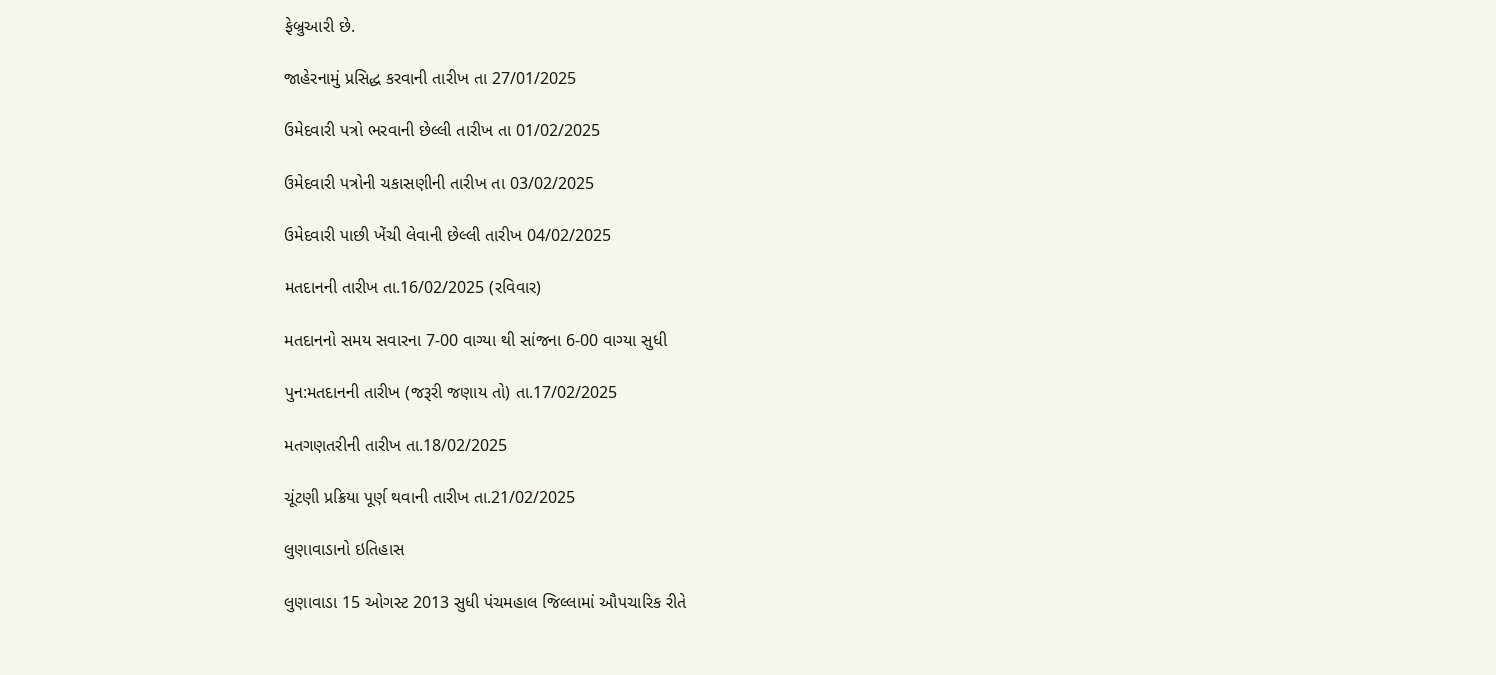ફેબ્રુઆરી છે.

જાહેરનામું પ્રસિદ્ધ કરવાની તારીખ તા 27/01/2025

ઉમેદવારી પત્રો ભરવાની છેલ્લી તારીખ તા 01/02/2025

ઉમેદવારી પત્રોની ચકાસણીની તારીખ તા 03/02/2025

ઉમેદવારી પાછી ખેંચી લેવાની છેલ્લી તારીખ 04/02/2025

મતદાનની તારીખ તા.16/02/2025 (રવિવાર)

મતદાનનો સમય સવારના 7-00 વાગ્યા થી સાંજના 6-00 વાગ્યા સુધી

પુન:મતદાનની તારીખ (જરૂરી જણાય તો) તા.17/02/2025

મતગણતરીની તારીખ તા.18/02/2025

ચૂંટણી પ્રક્રિયા પૂર્ણ થવાની તારીખ તા.21/02/2025

લુણાવાડાનો ઇતિહાસ

લુણાવાડા 15 ઓગસ્ટ 2013 સુધી પંચમહાલ જિલ્લામાં ઔપચારિક રીતે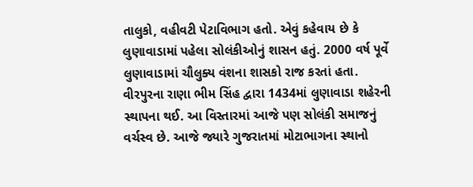તાલુકો, વહીવટી પેટાવિભાગ હતો. એવું કહેવાય છે કે લુણાવાડામાં પહેલા સોલંકીઓનું શાસન હતું. 2000 વર્ષ પૂર્વે લુણાવાડામાં ચૌલુક્ય વંશના શાસકો રાજ કરતાં હતા. વીરપુરના રાણા ભીમ સિંહ દ્વારા 1434માં લુણાવાડા શહેરની સ્થાપના થઈ. આ વિસ્તારમાં આજે પણ સોલંકી સમાજનું વર્ચસ્વ છે. આજે જ્યારે ગુજરાતમાં મોટાભાગના સ્થાનો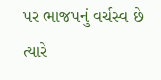પર ભાજપનું વર્ચસ્વ છે ત્યારે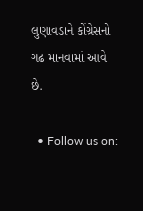લુણાવડાને કોંગ્રેસનો ગઢ માનવામાં આવે છે.

  • Follow us on: